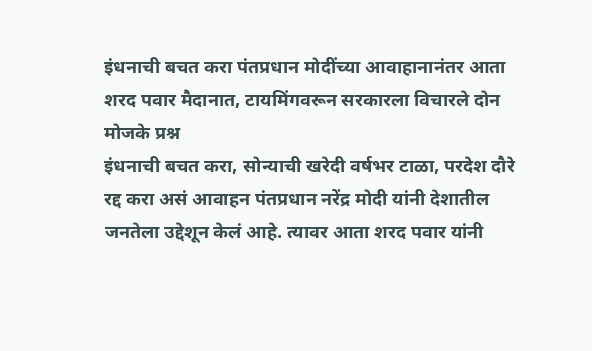इंधनाची बचत करा पंतप्रधान मोदींच्या आवाहानानंतर आता शरद पवार मैदानात, टायमिंगवरून सरकारला विचारले दोन मोजके प्रश्न
इंधनाची बचत करा, सोन्याची खरेदी वर्षभर टाळा, परदेश दौरे रद्द करा असं आवाहन पंतप्रधान नरेंद्र मोदी यांनी देशातील जनतेला उद्देशून केलं आहे. त्यावर आता शरद पवार यांनी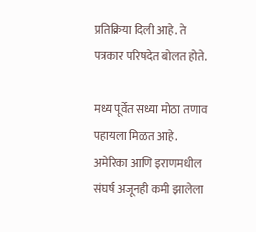प्रतिक्रिया दिली आहे. ते पत्रकार परिषदेत बोलत होते.

मध्य पूर्वेत सध्या मोठा तणाव पहायला मिळत आहे. अमेरिका आणि इराणमधील संघर्ष अजूनही कमी झालेला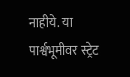नाहीये. या पार्श्वभूमीवर स्ट्रेट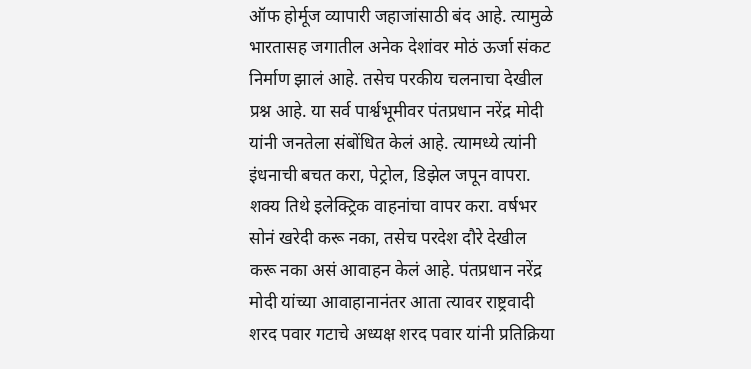ऑफ होर्मूज व्यापारी जहाजांसाठी बंद आहे. त्यामुळे भारतासह जगातील अनेक देशांवर मोठं ऊर्जा संकट निर्माण झालं आहे. तसेच परकीय चलनाचा देखील प्रश्न आहे. या सर्व पार्श्वभूमीवर पंतप्रधान नरेंद्र मोदी यांनी जनतेला संबोंधित केलं आहे. त्यामध्ये त्यांनी इंधनाची बचत करा, पेट्रोल, डिझेल जपून वापरा. शक्य तिथे इलेक्ट्रिक वाहनांचा वापर करा. वर्षभर सोनं खरेदी करू नका, तसेच परदेश दौरे देखील करू नका असं आवाहन केलं आहे. पंतप्रधान नरेंद्र मोदी यांच्या आवाहानानंतर आता त्यावर राष्ट्रवादी शरद पवार गटाचे अध्यक्ष शरद पवार यांनी प्रतिक्रिया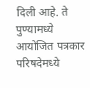दिली आहे. ते पुण्यामध्ये आयोजित पत्रकार परिषदेमध्ये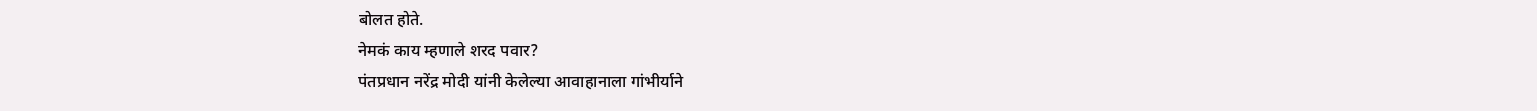बोलत होते.
नेमकं काय म्हणाले शरद पवार?
पंतप्रधान नरेंद्र मोदी यांनी केलेल्या आवाहानाला गांभीर्याने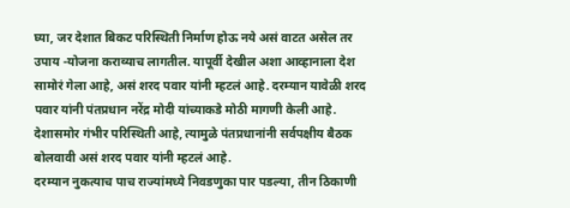घ्या, जर देशात बिकट परिस्थिती निर्माण होऊ नये असं वाटत असेल तर उपाय -योजना कराव्याच लागतील. यापूर्वी देखील अशा आव्हानाला देश सामोरं गेला आहे, असं शरद पवार यांनी म्हटलं आहे. दरम्यान यावेळी शरद पवार यांनी पंतप्रधान नरेंद्र मोदी यांच्याकडे मोठी मागणी केली आहे. देशासमोर गंभीर परिस्थिती आहे, त्यामुळे पंतप्रधानांनी सर्वपक्षीय बैठक बोलवावी असं शरद पवार यांनी म्हटलं आहे.
दरम्यान नुकत्याच पाच राज्यांमध्ये निवडणुका पार पडल्या, तीन ठिकाणी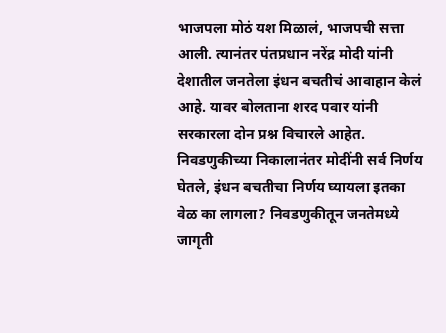भाजपला मोठं यश मिळालं, भाजपची सत्ता आली. त्यानंतर पंतप्रधान नरेंद्र मोदी यांनी देशातील जनतेला इंधन बचतीचं आवाहान केलं आहे. यावर बोलताना शरद पवार यांनी सरकारला दोन प्रश्न विचारले आहेत. निवडणुकीच्या निकालानंतर मोदींनी सर्व निर्णय घेतले, इंधन बचतीचा निर्णय घ्यायला इतका वेळ का लागला? निवडणुकीतून जनतेमध्ये जागृती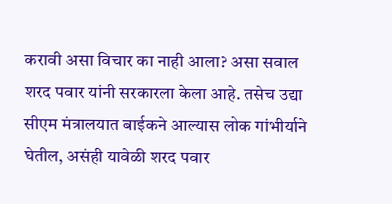करावी असा विचार का नाही आला? असा सवाल शरद पवार यांनी सरकारला केला आहे. तसेच उद्या सीएम मंत्रालयात बाईकने आल्यास लोक गांभीर्याने घेतील, असंही यावेळी शरद पवार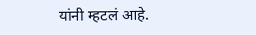यांनी म्हटलं आहे.